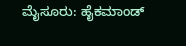ಮೈಸೂರು: ಹೈಕಮಾಂಡ್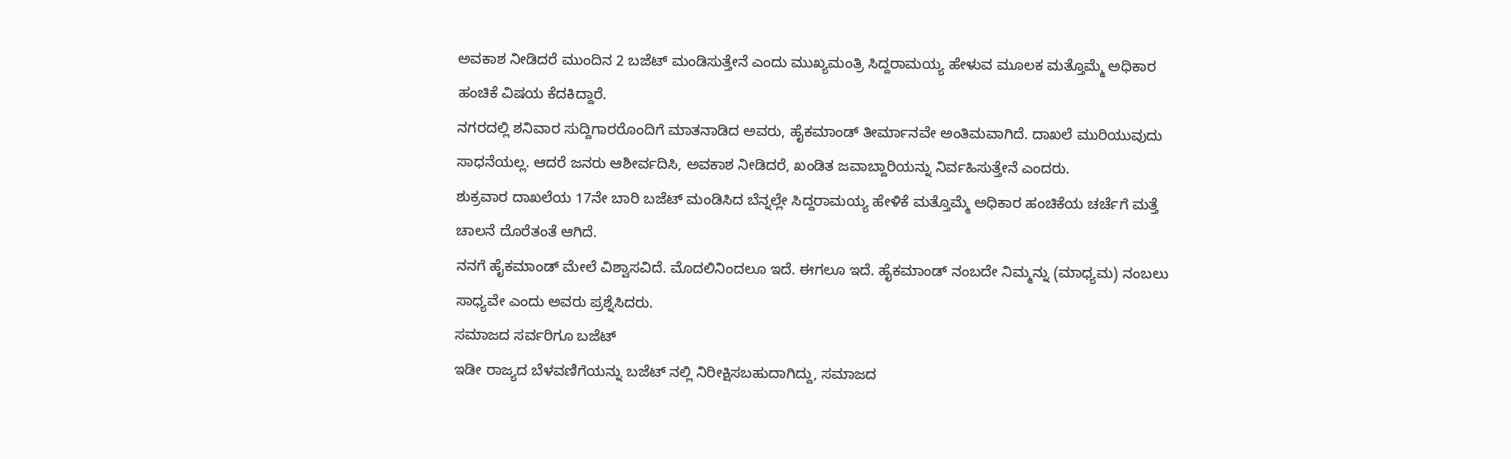ಅವಕಾಶ ನೀಡಿದರೆ ಮುಂದಿನ 2 ಬಜೆಟ್ ಮಂಡಿಸುತ್ತೇನೆ ಎಂದು ಮುಖ್ಯಮಂತ್ರಿ ಸಿದ್ದರಾಮಯ್ಯ ಹೇಳುವ ಮೂಲಕ ಮತ್ತೊಮ್ಮೆ ಅಧಿಕಾರ ಹಂಚಿಕೆ ವಿಷಯ ಕೆದಕಿದ್ದಾರೆ.
ನಗರದಲ್ಲಿ ಶನಿವಾರ ಸುದ್ದಿಗಾರರೊಂದಿಗೆ ಮಾತನಾಡಿದ ಅವರು, ಹೈಕಮಾಂಡ್ ತೀರ್ಮಾನವೇ ಅಂತಿಮವಾಗಿದೆ. ದಾಖಲೆ ಮುರಿಯುವುದು ಸಾಧನೆಯಲ್ಲ. ಆದರೆ ಜನರು ಆಶೀರ್ವದಿಸಿ, ಅವಕಾಶ ನೀಡಿದರೆ, ಖಂಡಿತ ಜವಾಬ್ದಾರಿಯನ್ನು ನಿರ್ವಹಿಸುತ್ತೇನೆ ಎಂದರು.
ಶುಕ್ರವಾರ ದಾಖಲೆಯ 17ನೇ ಬಾರಿ ಬಜೆಟ್ ಮಂಡಿಸಿದ ಬೆನ್ನಲ್ಲೇ ಸಿದ್ದರಾಮಯ್ಯ ಹೇಳಿಕೆ ಮತ್ತೊಮ್ಮೆ ಅಧಿಕಾರ ಹಂಚಿಕೆಯ ಚರ್ಚೆಗೆ ಮತ್ತೆ ಚಾಲನೆ ದೊರೆತಂತೆ ಆಗಿದೆ.
ನನಗೆ ಹೈಕಮಾಂಡ್ ಮೇಲೆ ವಿಶ್ವಾಸವಿದೆ. ಮೊದಲಿನಿಂದಲೂ ಇದೆ. ಈಗಲೂ ಇದೆ. ಹೈಕಮಾಂಡ್ ನಂಬದೇ ನಿಮ್ಮನ್ನು (ಮಾಧ್ಯಮ) ನಂಬಲು ಸಾಧ್ಯವೇ ಎಂದು ಅವರು ಪ್ರಶ್ನೆಸಿದರು.
ಸಮಾಜದ ಸರ್ವರಿಗೂ ಬಜೆಟ್
ಇಡೀ ರಾಜ್ಯದ ಬೆಳವಣಿಗೆಯನ್ನು ಬಜೆಟ್ ನಲ್ಲಿ ನಿರೀಕ್ಷಿಸಬಹುದಾಗಿದ್ದು, ಸಮಾಜದ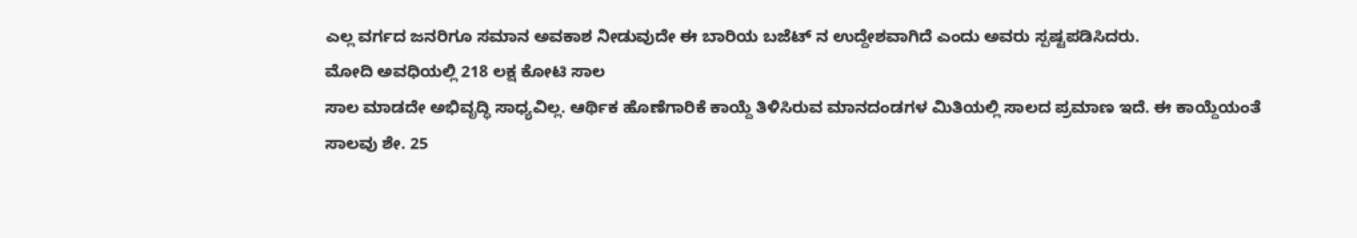ಎಲ್ಲ ವರ್ಗದ ಜನರಿಗೂ ಸಮಾನ ಅವಕಾಶ ನೀಡುವುದೇ ಈ ಬಾರಿಯ ಬಜೆಟ್ ನ ಉದ್ದೇಶವಾಗಿದೆ ಎಂದು ಅವರು ಸ್ಪಷ್ಟಪಡಿಸಿದರು.
ಮೋದಿ ಅವಧಿಯಲ್ಲಿ 218 ಲಕ್ಷ ಕೋಟಿ ಸಾಲ
ಸಾಲ ಮಾಡದೇ ಅಭಿವೃದ್ಧಿ ಸಾಧ್ಯವಿಲ್ಲ. ಆರ್ಥಿಕ ಹೊಣೆಗಾರಿಕೆ ಕಾಯ್ದೆ ತಿಳಿಸಿರುವ ಮಾನದಂಡಗಳ ಮಿತಿಯಲ್ಲಿ ಸಾಲದ ಪ್ರಮಾಣ ಇದೆ. ಈ ಕಾಯ್ದೆಯಂತೆ ಸಾಲವು ಶೇ. 25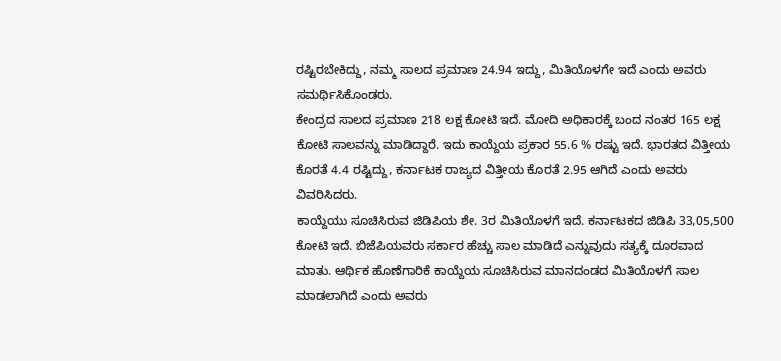ರಷ್ಟಿರಬೇಕಿದ್ದು, ನಮ್ಮ ಸಾಲದ ಪ್ರಮಾಣ 24.94 ಇದ್ದು, ಮಿತಿಯೊಳಗೇ ಇದೆ ಎಂದು ಅವರು ಸಮರ್ಥಿಸಿಕೊಂಡರು.
ಕೇಂದ್ರದ ಸಾಲದ ಪ್ರಮಾಣ 218 ಲಕ್ಷ ಕೋಟಿ ಇದೆ. ಮೋದಿ ಅಧಿಕಾರಕ್ಕೆ ಬಂದ ನಂತರ 165 ಲಕ್ಷ ಕೋಟಿ ಸಾಲವನ್ನು ಮಾಡಿದ್ದಾರೆ. ಇದು ಕಾಯ್ದೆಯ ಪ್ರಕಾರ 55.6 % ರಷ್ಟು ಇದೆ. ಭಾರತದ ವಿತ್ತೀಯ ಕೊರತೆ 4.4 ರಷ್ಟಿದ್ದು, ಕರ್ನಾಟಕ ರಾಜ್ಯದ ವಿತ್ತೀಯ ಕೊರತೆ 2.95 ಆಗಿದೆ ಎಂದು ಅವರು ವಿವರಿಸಿದರು.
ಕಾಯ್ದೆಯು ಸೂಚಿಸಿರುವ ಜಿಡಿಪಿಯ ಶೇ. 3ರ ಮಿತಿಯೊಳಗೆ ಇದೆ. ಕರ್ನಾಟಕದ ಜಿಡಿಪಿ 33,05,500 ಕೋಟಿ ಇದೆ. ಬಿಜೆಪಿಯವರು ಸರ್ಕಾರ ಹೆಚ್ಚು ಸಾಲ ಮಾಡಿದೆ ಎನ್ನುವುದು ಸತ್ಯಕ್ಕೆ ದೂರವಾದ ಮಾತು. ಆರ್ಥಿಕ ಹೊಣೆಗಾರಿಕೆ ಕಾಯ್ದೆಯ ಸೂಚಿಸಿರುವ ಮಾನದಂಡದ ಮಿತಿಯೊಳಗೆ ಸಾಲ ಮಾಡಲಾಗಿದೆ ಎಂದು ಅವರು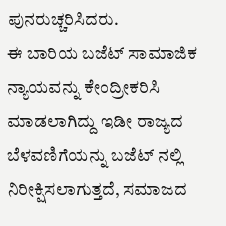ಪುನರುಚ್ಚರಿಸಿದರು.
ಈ ಬಾರಿಯ ಬಜೆಟ್ ಸಾಮಾಜಿಕ ನ್ಯಾಯವನ್ನು ಕೇಂದ್ರೀಕರಿಸಿ ಮಾಡಲಾಗಿದ್ದು ಇಡೀ ರಾಜ್ಯದ ಬೆಳವಣಿಗೆಯನ್ನು ಬಜೆಟ್ ನಲ್ಲಿ ನಿರೀಕ್ಷಿಸಲಾಗುತ್ತದೆ, ಸಮಾಜದ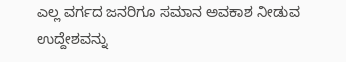ಎಲ್ಲ ವರ್ಗದ ಜನರಿಗೂ ಸಮಾನ ಅವಕಾಶ ನೀಡುವ ಉದ್ದೇಶವನ್ನು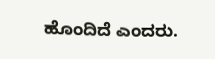ಹೊಂದಿದೆ ಎಂದರು.